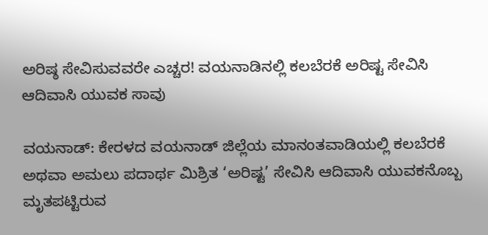ಅರಿಷ್ಠ ಸೇವಿಸುವವರೇ ಎಚ್ಚರ! ವಯನಾಡಿನಲ್ಲಿ ಕಲಬೆರಕೆ ಅರಿಷ್ಟ ಸೇವಿಸಿ ಆದಿವಾಸಿ ಯುವಕ ಸಾವು

ವಯನಾಡ್: ಕೇರಳದ ವಯನಾಡ್ ಜಿಲ್ಲೆಯ ಮಾನಂತವಾಡಿಯಲ್ಲಿ ಕಲಬೆರಕೆ ಅಥವಾ ಅಮಲು ಪದಾರ್ಥ ಮಿಶ್ರಿತ ‘ಅರಿಷ್ಟ’ ಸೇವಿಸಿ ಆದಿವಾಸಿ ಯುವಕನೊಬ್ಬ ಮೃತಪಟ್ಟಿರುವ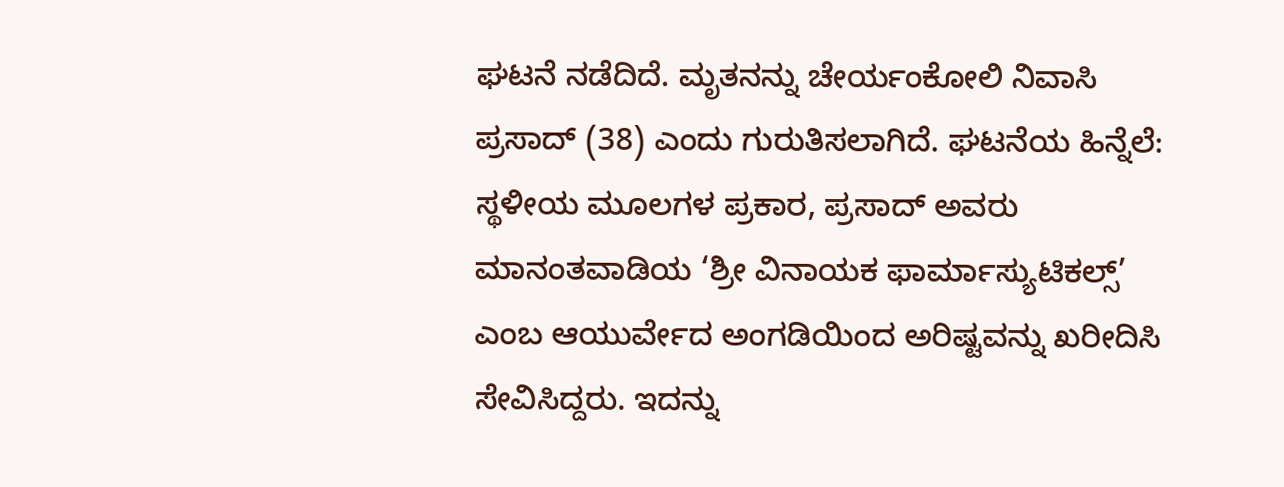ಘಟನೆ ನಡೆದಿದೆ. ಮೃತನನ್ನು ಚೇರ್ಯಂಕೋಲಿ ನಿವಾಸಿ ಪ್ರಸಾದ್ (38) ಎಂದು ಗುರುತಿಸಲಾಗಿದೆ. ಘಟನೆಯ ಹಿನ್ನೆಲೆ: ಸ್ಥಳೀಯ ಮೂಲಗಳ ಪ್ರಕಾರ, ಪ್ರಸಾದ್ ಅವರು ಮಾನಂತವಾಡಿಯ ‘ಶ್ರೀ ವಿನಾಯಕ ಫಾರ್ಮಾಸ್ಯುಟಿಕಲ್ಸ್’ ಎಂಬ ಆಯುರ್ವೇದ ಅಂಗಡಿಯಿಂದ ಅರಿಷ್ಟವನ್ನು ಖರೀದಿಸಿ ಸೇವಿಸಿದ್ದರು. ಇದನ್ನು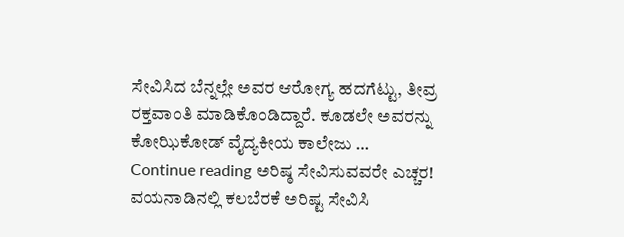ಸೇವಿಸಿದ ಬೆನ್ನಲ್ಲೇ ಅವರ ಆರೋಗ್ಯ ಹದಗೆಟ್ಟು, ತೀವ್ರ ರಕ್ತವಾಂತಿ ಮಾಡಿಕೊಂಡಿದ್ದಾರೆ. ಕೂಡಲೇ ಅವರನ್ನು ಕೋಝಿಕೋಡ್ ವೈದ್ಯಕೀಯ ಕಾಲೇಜು … Continue reading ಅರಿಷ್ಠ ಸೇವಿಸುವವರೇ ಎಚ್ಚರ! ವಯನಾಡಿನಲ್ಲಿ ಕಲಬೆರಕೆ ಅರಿಷ್ಟ ಸೇವಿಸಿ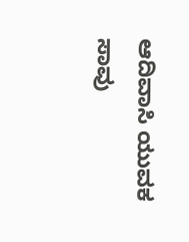ಆದಿವಾಸಿ ಯುವಕ ಸಾವು